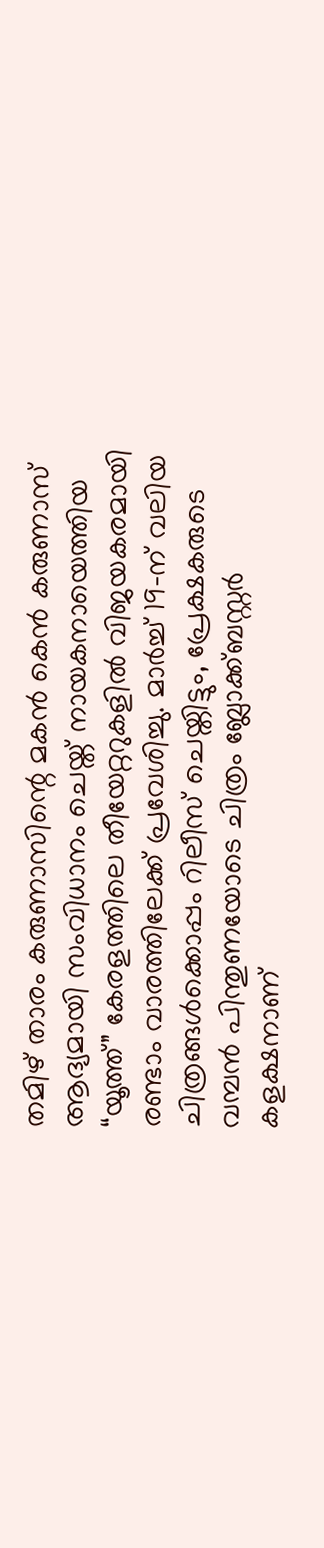തമിഴ് താരം കരുണാസിന്റെ മകൻ കെൻ കരുണാസ് ആദ്യമായി സംവിധാനം ചെയ്ത് നായകനായെത്തിയ “യൂത്ത്” കേരളത്തിലെ തീയേറ്ററുകളിൽ വിജയകരമായി രണ്ടാം വാരത്തിലേക്ക് പ്രവേശിച്ചു. മാർച്ച് 19-ന് വലിയ ചിത്രങ്ങൾക്കൊപ്പം റിലീസ് ചെയ്തിട്ടും, പ്രേക്ഷകരുടെ വമ്പൻ പിന്തുണയോടെ ചിത്രം ബ്ലോക്ക്ബസ്റ്റർ കളക്ഷനാണ്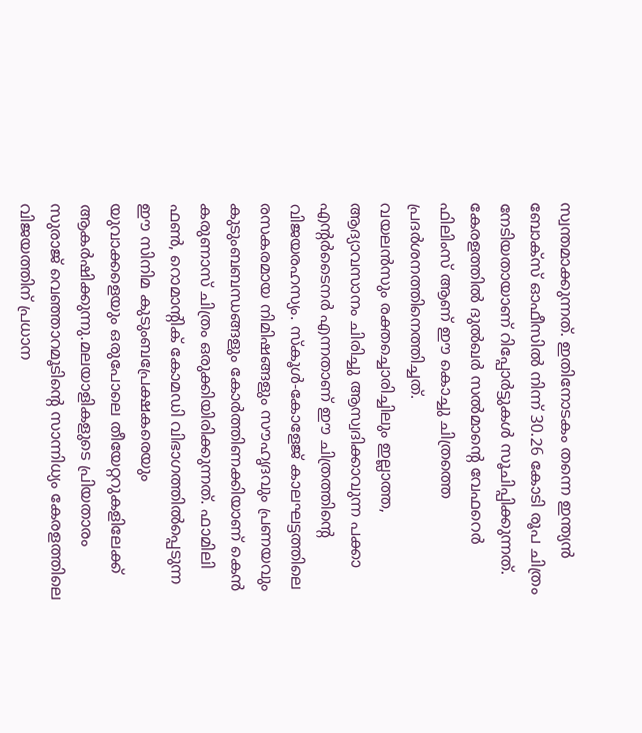സ്വന്തമാക്കുന്നത്. ഇതിനോടകം തന്നെ ഇന്ത്യൻ ബോക്സ് ഓഫീസിൽ നിന്ന് 30.26 കോടി രൂപ ചിത്രം നേടിയതായാണ് റിപ്പോർട്ടുകൾ സൂചിപ്പിക്കുന്നത്. കേരളത്തിൽ ദുൽഖർ സൽമാന്റെ വേഫറെർ ഫിലിംസ് ആണ് ഈ കൊച്ചു ചിത്രത്തെ പ്രദർശനത്തിനെത്തിച്ചത്.
വയലൻസും രക്തച്ചൊരിച്ചിലും ഇല്ലാത്ത, ആദ്യാവസാനം ചിരിച്ചു ആസ്വദിക്കാവുന്ന പക്കാ എന്റർടൈനർ എന്നതാണ് ഈ ചിത്രത്തിന്റെ വിജയരഹസ്യം. സ്കൂൾ-കോളേജ് കാലഘട്ടത്തിലെ രസകരമായ നിമിഷങ്ങളും സൗഹൃദവും പ്രണയവും കുടുംബബന്ധങ്ങളും കോർത്തിണക്കിയാണ് കെൻ കരുണാസ് ചിത്രം ഒരുക്കിയിരിക്കുന്നത്. ഫാമിലി ഫൺ, റൊമാന്റിക് കോമഡി വിഭാഗത്തിൽപ്പെടുന്ന ഈ സിനിമ കുടുംബപ്രേക്ഷകരെയും യുവാക്കളെയും ഒരുപോലെ തീയേറ്ററുകളിലേക്ക് ആകർഷിക്കുന്നു.മലയാളികളുടെ പ്രിയതാരം സുരാജ് വെഞ്ഞാറമൂടിന്റെ സാന്നിധ്യം കേരളത്തിലെ വിജയത്തിന് പ്രധാന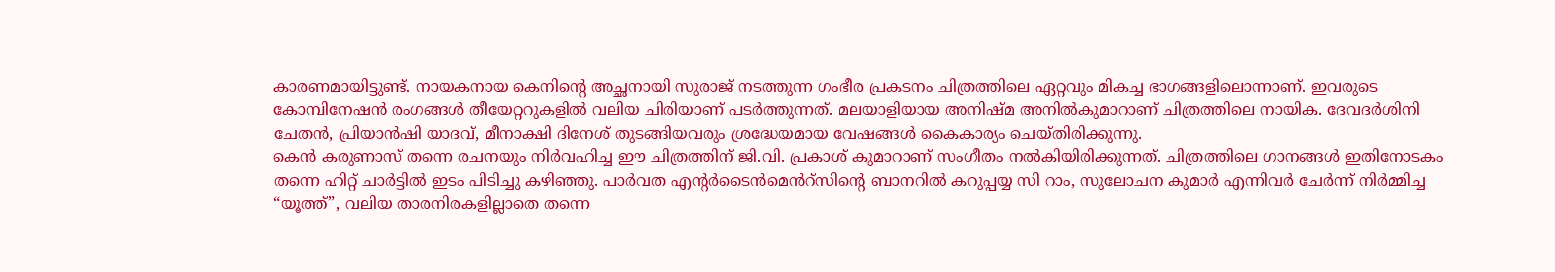കാരണമായിട്ടുണ്ട്. നായകനായ കെനിന്റെ അച്ഛനായി സുരാജ് നടത്തുന്ന ഗംഭീര പ്രകടനം ചിത്രത്തിലെ ഏറ്റവും മികച്ച ഭാഗങ്ങളിലൊന്നാണ്. ഇവരുടെ കോമ്പിനേഷൻ രംഗങ്ങൾ തീയേറ്ററുകളിൽ വലിയ ചിരിയാണ് പടർത്തുന്നത്. മലയാളിയായ അനിഷ്മ അനിൽകുമാറാണ് ചിത്രത്തിലെ നായിക. ദേവദർശിനി ചേതൻ, പ്രിയാൻഷി യാദവ്, മീനാക്ഷി ദിനേശ് തുടങ്ങിയവരും ശ്രദ്ധേയമായ വേഷങ്ങൾ കൈകാര്യം ചെയ്തിരിക്കുന്നു.
കെൻ കരുണാസ് തന്നെ രചനയും നിർവഹിച്ച ഈ ചിത്രത്തിന് ജി.വി. പ്രകാശ് കുമാറാണ് സംഗീതം നൽകിയിരിക്കുന്നത്. ചിത്രത്തിലെ ഗാനങ്ങൾ ഇതിനോടകം തന്നെ ഹിറ്റ് ചാർട്ടിൽ ഇടം പിടിച്ചു കഴിഞ്ഞു. പാർവത എന്റർടൈൻമെൻറ്സിന്റെ ബാനറിൽ കറുപ്പയ്യ സി റാം, സുലോചന കുമാർ എന്നിവർ ചേർന്ന് നിർമ്മിച്ച “യൂത്ത്”, വലിയ താരനിരകളില്ലാതെ തന്നെ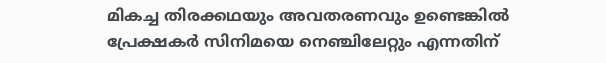മികച്ച തിരക്കഥയും അവതരണവും ഉണ്ടെങ്കിൽ പ്രേക്ഷകർ സിനിമയെ നെഞ്ചിലേറ്റും എന്നതിന്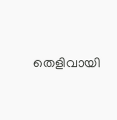തെളിവായി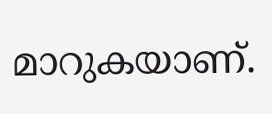മാറുകയാണ്.